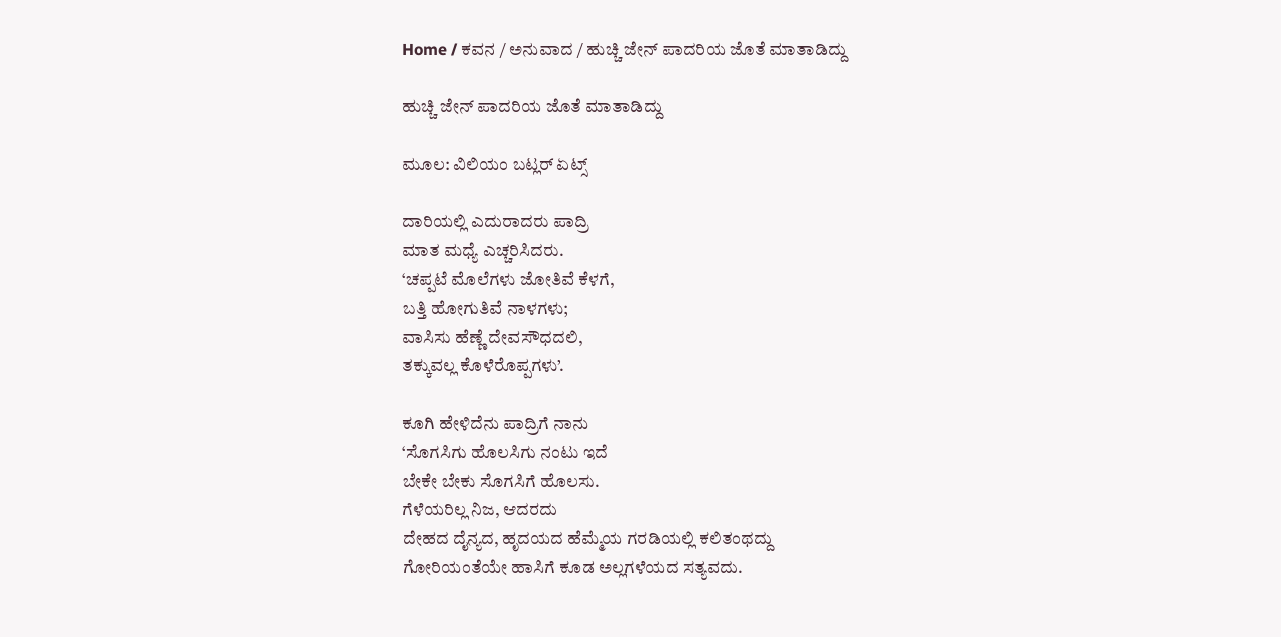Home / ಕವನ / ಅನುವಾದ / ಹುಚ್ಚಿ ಜೇನ್ ಪಾದರಿಯ ಜೊತೆ ಮಾತಾಡಿದ್ದು

ಹುಚ್ಚಿ ಜೇನ್ ಪಾದರಿಯ ಜೊತೆ ಮಾತಾಡಿದ್ದು

ಮೂಲ: ವಿಲಿಯಂ ಬಟ್ಲರ್ ಏಟ್ಸ್

ದಾರಿಯಲ್ಲಿ ಎದುರಾದರು ಪಾದ್ರಿ
ಮಾತ ಮಧ್ಯೆ ಎಚ್ಚರಿಸಿದರು.
‘ಚಪ್ಪಟೆ ಮೊಲೆಗಳು ಜೋತಿವೆ ಕೆಳಗೆ,
ಬತ್ತಿ ಹೋಗುತಿವೆ ನಾಳಗಳು;
ವಾಸಿಸು ಹೆಣ್ಣೆ ದೇವಸೌಧದಲಿ,
ತಕ್ಕುವಲ್ಲ ಕೊಳೆರೊಪ್ಪಗಳು’.

ಕೂಗಿ ಹೇಳಿದೆನು ಪಾದ್ರಿಗೆ ನಾನು
‘ಸೊಗಸಿಗು ಹೊಲಸಿಗು ನಂಟು ಇದೆ
ಬೇಕೇ ಬೇಕು ಸೊಗಸಿಗೆ ಹೊಲಸು.
ಗೆಳೆಯರಿಲ್ಲ ನಿಜ, ಆದರದು
ದೇಹದ ದೈನ್ಯದ, ಹೃದಯದ ಹೆಮ್ಮೆಯ ಗರಡಿಯಲ್ಲಿ ಕಲಿತಂಥದ್ದು
ಗೋರಿಯಂತೆಯೇ ಹಾಸಿಗೆ ಕೂಡ ಅಲ್ಲಗಳೆಯದ ಸತ್ಯವದು.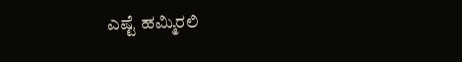ಎಷ್ಟೆ ಹಮ್ಮಿರಲಿ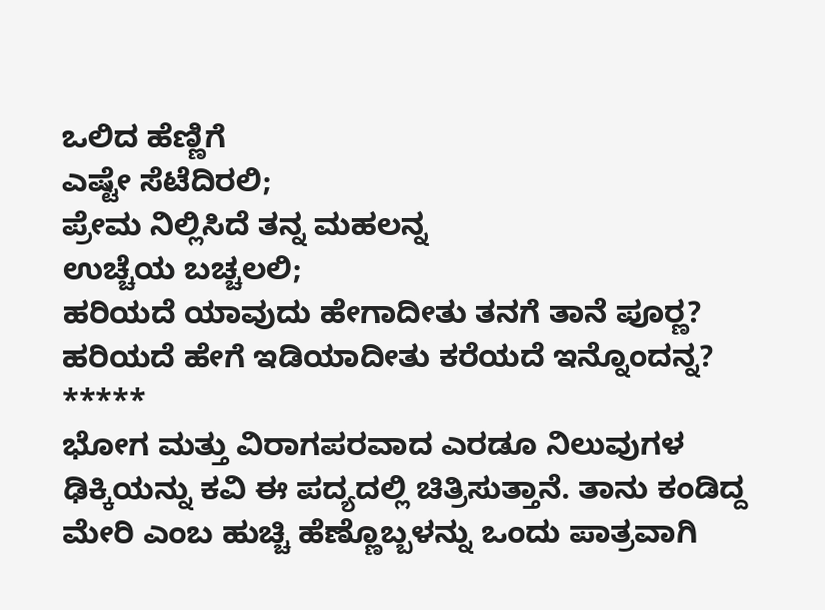ಒಲಿದ ಹೆಣ್ಣಿಗೆ
ಎಷ್ಟೇ ಸೆಟೆದಿರಲಿ;
ಪ್ರೇಮ ನಿಲ್ಲಿಸಿದೆ ತನ್ನ ಮಹಲನ್ನ
ಉಚ್ಚೆಯ ಬಚ್ಚಲಲಿ;
ಹರಿಯದೆ ಯಾವುದು ಹೇಗಾದೀತು ತನಗೆ ತಾನೆ ಪೂರ್‍ಣ?
ಹರಿಯದೆ ಹೇಗೆ ಇಡಿಯಾದೀತು ಕರೆಯದೆ ಇನ್ನೊಂದನ್ನ?
*****
ಭೋಗ ಮತ್ತು ವಿರಾಗಪರವಾದ ಎರಡೂ ನಿಲುವುಗಳ ಢಿಕ್ಕಿಯನ್ನು ಕವಿ ಈ ಪದ್ಯದಲ್ಲಿ ಚಿತ್ರಿಸುತ್ತಾನೆ. ತಾನು ಕಂಡಿದ್ದ ಮೇರಿ ಎಂಬ ಹುಚ್ಚಿ ಹೆಣ್ಣೊಬ್ಬಳನ್ನು ಒಂದು ಪಾತ್ರವಾಗಿ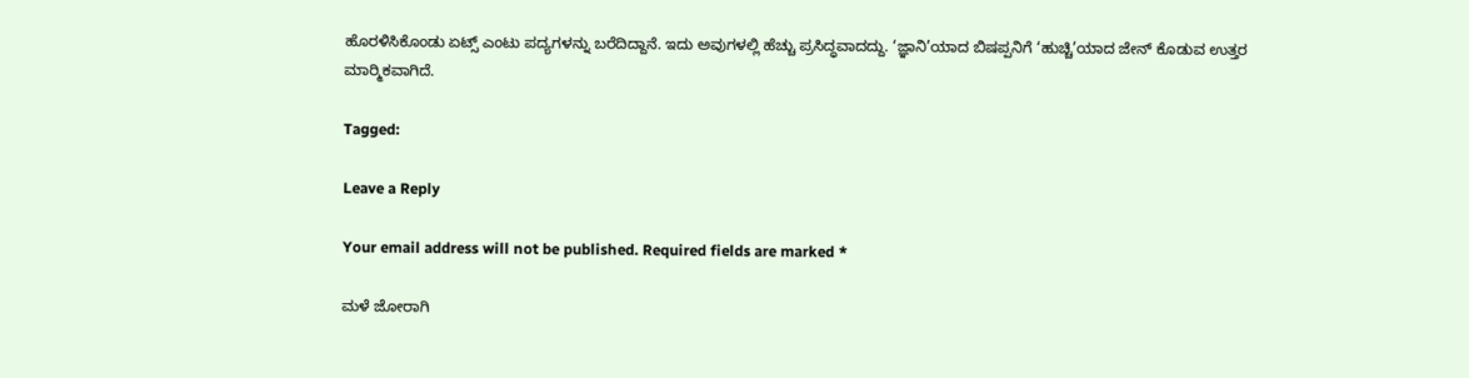ಹೊರಳಿಸಿಕೊಂಡು ಏಟ್ಸ್ ಎಂಟು ಪದ್ಯಗಳನ್ನು ಬರೆದಿದ್ದಾನೆ. ಇದು ಅವುಗಳಲ್ಲಿ ಹೆಚ್ಚು ಪ್ರಸಿದ್ಧವಾದದ್ದು. ‘ಜ್ಞಾನಿ’ಯಾದ ಬಿಷಪ್ಪನಿಗೆ ‘ಹುಚ್ಚಿ’ಯಾದ ಜೇನ್ ಕೊಡುವ ಉತ್ತರ ಮಾರ್‍ಮಿಕವಾಗಿದೆ.

Tagged:

Leave a Reply

Your email address will not be published. Required fields are marked *

ಮಳೆ ಜೋರಾಗಿ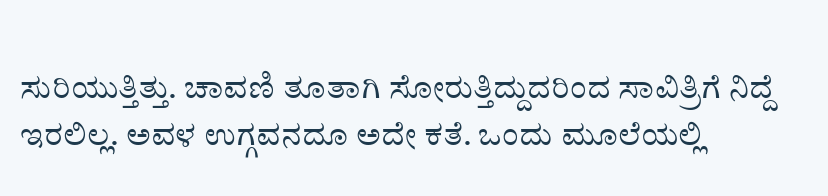ಸುರಿಯುತ್ತಿತ್ತು. ಚಾವಣಿ ತೂತಾಗಿ ಸೋರುತ್ತಿದ್ದುದರಿಂದ ಸಾವಿತ್ರಿಗೆ ನಿದ್ದೆ ಇರಲಿಲ್ಲ. ಅವಳ ಉಗ್ಗವನದೂ ಅದೇ ಕತೆ. ಒಂದು ಮೂಲೆಯಲ್ಲಿ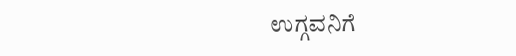ಉಗ್ಗವನಿಗೆ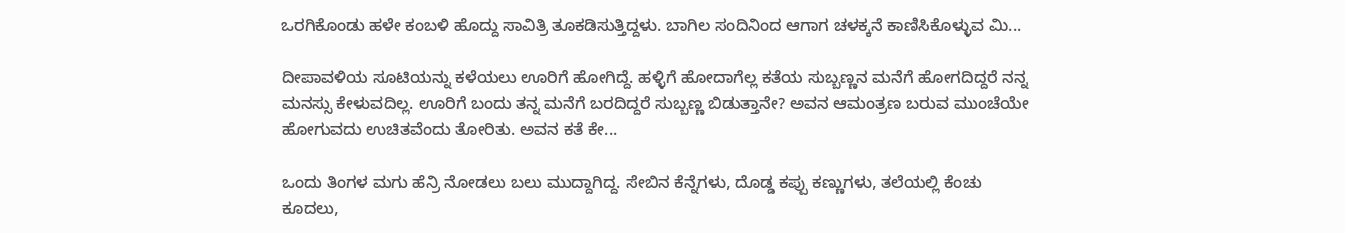ಒರಗಿಕೊಂಡು ಹಳೇ ಕಂಬಳಿ ಹೊದ್ದು ಸಾವಿತ್ರಿ ತೂಕಡಿಸುತ್ತಿದ್ದಳು. ಬಾಗಿಲ ಸಂದಿನಿಂದ ಆಗಾಗ ಚಳಕ್ಕನೆ ಕಾಣಿಸಿಕೊಳ್ಳುವ ಮಿ...

ದೀಪಾವಳಿಯ ಸೂಟಿಯನ್ನು ಕಳೆಯಲು ಊರಿಗೆ ಹೋಗಿದ್ದೆ. ಹಳ್ಳಿಗೆ ಹೋದಾಗೆಲ್ಲ ಕತೆಯ ಸುಬ್ಬಣ್ಣನ ಮನೆಗೆ ಹೋಗದಿದ್ದರೆ ನನ್ನ ಮನಸ್ಸು ಕೇಳುವದಿಲ್ಲ. ಊರಿಗೆ ಬಂದು ತನ್ನ ಮನೆಗೆ ಬರದಿದ್ದರೆ ಸುಬ್ಬಣ್ಣ ಬಿಡುತ್ತಾನೇ? ಅವನ ಆಮಂತ್ರಣ ಬರುವ ಮುಂಚೆಯೇ ಹೋಗುವದು ಉಚಿತವೆಂದು ತೋರಿತು. ಅವನ ಕತೆ ಕೇ...

ಒಂದು ತಿಂಗಳ ಮಗು ಹೆನ್ರಿ ನೋಡಲು ಬಲು ಮುದ್ದಾಗಿದ್ದ. ಸೇಬಿನ ಕೆನ್ನೆಗಳು, ದೊಡ್ಡ ಕಪ್ಪು ಕಣ್ಣುಗಳು, ತಲೆಯಲ್ಲಿ ಕೆಂಚು ಕೂದಲು,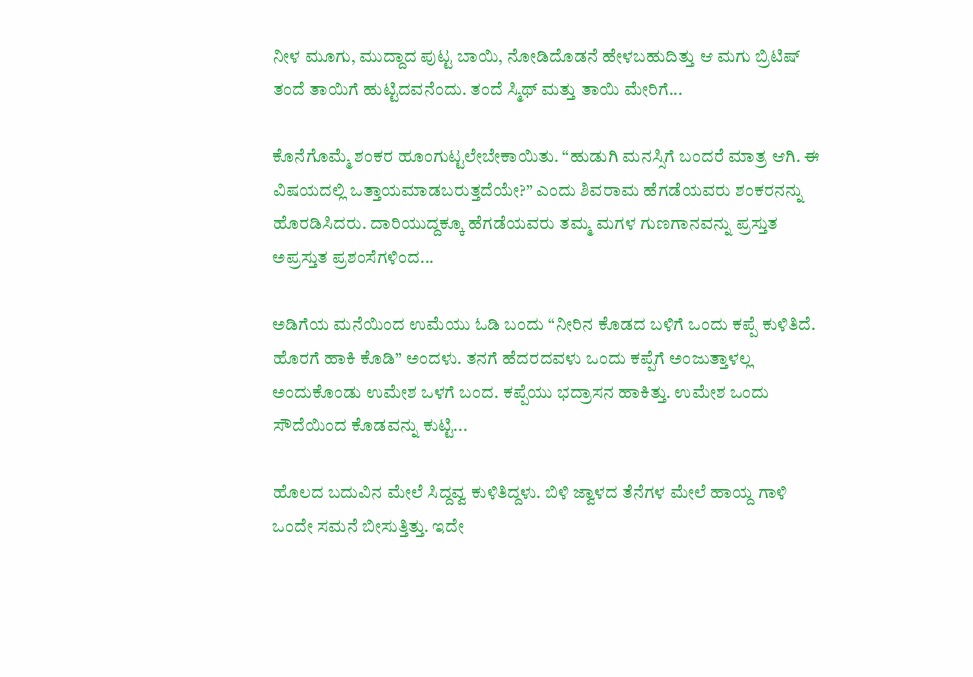ನೀಳ ಮೂಗು, ಮುದ್ದಾದ ಪುಟ್ಟ ಬಾಯಿ, ನೋಡಿದೊಡನೆ ಹೇಳಬಹುದಿತ್ತು ಆ ಮಗು ಬ್ರಿಟಿಷ್ ತಂದೆ ತಾಯಿಗೆ ಹುಟ್ಟಿದವನೆಂದು. ತಂದೆ ಸ್ಮಿಥ್ ಮತ್ತು ತಾಯಿ ಮೇರಿಗೆ...

ಕೊನೆಗೊಮ್ಮೆ ಶಂಕರ ಹೂಂಗುಟ್ಟಲೇಬೇಕಾಯಿತು. “ಹುಡುಗಿ ಮನಸ್ಸಿಗೆ ಬಂದರೆ ಮಾತ್ರ ಆಗಿ. ಈ ವಿಷಯದಲ್ಲಿ ಒತ್ತಾಯಮಾಡಬರುತ್ತದೆಯೇ?” ಎಂದು ಶಿವರಾಮ ಹೆಗಡೆಯವರು ಶಂಕರನನ್ನು ಹೊರಡಿಸಿದರು. ದಾರಿಯುದ್ದಕ್ಕೂ ಹೆಗಡೆಯವರು ತಮ್ಮ ಮಗಳ ಗುಣಗಾನವನ್ನು ಪ್ರಸ್ತುತ ಅಪ್ರಸ್ತುತ ಪ್ರಶಂಸೆಗಳಿಂದ...

ಅಡಿಗೆಯ ಮನೆಯಿಂದ ಉಮೆಯು ಓಡಿ ಬಂದು “ನೀರಿನ ಕೊಡದ ಬಳಿಗೆ ಒಂದು ಕಪ್ಪೆ ಕುಳಿತಿದೆ. ಹೊರಗೆ ಹಾಕಿ ಕೊಡಿ” ಅಂದಳು. ತನಗೆ ಹೆದರದವಳು ಒಂದು ಕಪ್ಪೆಗೆ ಅಂಜುತ್ತಾಳಲ್ಲ ಅಂದುಕೊಂಡು ಉಮೇಶ ಒಳಗೆ ಬಂದ. ಕಪ್ಪೆಯು ಭದ್ರಾಸನ ಹಾಕಿತ್ತು. ಉಮೇಶ ಒಂದು ಸೌದೆಯಿಂದ ಕೊಡವನ್ನು ಕುಟ್ಟಿ...

ಹೊಲದ ಬದುವಿನ ಮೇಲೆ ಸಿದ್ದವ್ವ ಕುಳಿತಿದ್ದಳು. ಬಿಳಿ ಜ್ವಾಳದ ತೆನೆಗಳ ಮೇಲೆ ಹಾಯ್ದ ಗಾಳಿ ಒಂದೇ ಸಮನೆ ಬೀಸುತ್ತಿತ್ತು. ಇದೇ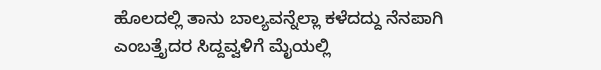ಹೊಲದಲ್ಲಿ ತಾನು ಬಾಲ್ಯವನ್ನೆಲ್ಲಾ ಕಳೆದದ್ದು ನೆನಪಾಗಿ ಎಂಬತ್ತೈದರ ಸಿದ್ದವ್ವಳಿಗೆ ಮೈಯಲ್ಲಿ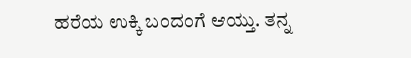ಹರೆಯ ಉಕ್ಕಿ ಬಂದಂಗೆ ಆಯ್ತು. ತನ್ನ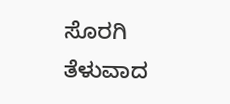ಸೊರಗಿ ತೆಳುವಾದ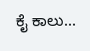ಕೈ ಕಾಲು...